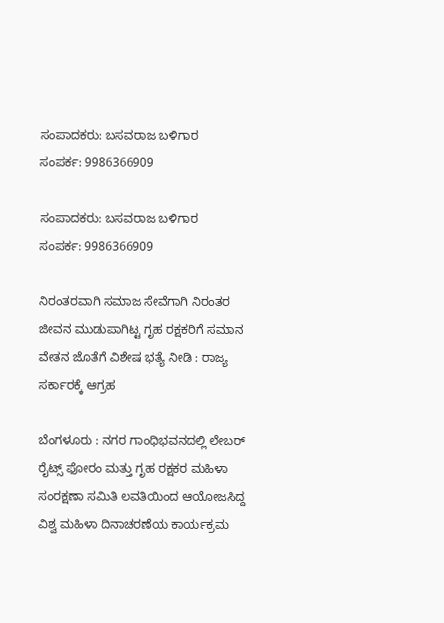ಸಂಪಾದಕರು: ಬಸವರಾಜ ಬಳಿಗಾರ
ಸಂಪರ್ಕ: 9986366909

ಸಂಪಾದಕರು: ಬಸವರಾಜ ಬಳಿಗಾರ
ಸಂಪರ್ಕ: 9986366909

ನಿರಂತರವಾಗಿ ಸಮಾಜ ಸೇವೆಗಾಗಿ ನಿರಂತರ ಜೀವನ ಮುಡುಪಾಗಿಟ್ಟ ಗೃಹ ರಕ್ಷಕರಿಗೆ ಸಮಾನ ವೇತನ ಜೊತೆಗೆ ವಿಶೇಷ ಭತ್ಯೆ ನೀಡಿ : ರಾಜ್ಯ ಸರ್ಕಾರಕ್ಕೆ ಆಗ್ರಹ

ಬೆಂಗಳೂರು : ನಗರ ಗಾಂಧಿಭವನದಲ್ಲಿ ಲೇಬರ್‌ ರೈಟ್ಸ್ ಫೋರಂ ಮತ್ತು ಗೃಹ ರಕ್ಷಕರ ಮಹಿಳಾ ಸಂರಕ್ಷಣಾ ಸಮಿತಿ ಲವತಿಯಿಂದ ಆಯೋಜಸಿದ್ದ ವಿಶ್ವ ಮಹಿಳಾ ದಿನಾಚರಣೆಯ ಕಾರ್ಯಕ್ರಮ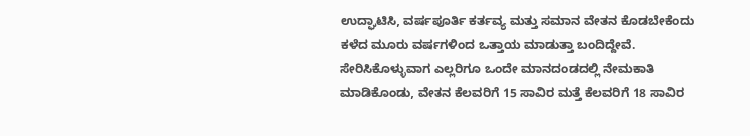ಉದ್ಘಾಟಿಸಿ, ವರ್ಷಪೂರ್ತಿ ಕರ್ತವ್ಯ ಮತ್ತು ಸಮಾನ ವೇತನ ಕೊಡಬೇಕೆಂದು ಕಳೆದ ಮೂರು ವರ್ಷಗಳಿಂದ ಒತ್ತಾಯ ಮಾಡುತ್ತಾ ಬಂದಿದ್ದೇವೆ. ಸೇರಿಸಿಕೊಳ್ಳುವಾಗ ಎಲ್ಲರಿಗೂ ಒಂದೇ ಮಾನದಂಡದಲ್ಲಿ ನೇಮಕಾತಿ ಮಾಡಿಕೊಂಡು, ವೇತನ ಕೆಲವರಿಗೆ 15 ಸಾವಿರ ಮತ್ತೆ ಕೆಲವರಿಗೆ 18 ಸಾವಿರ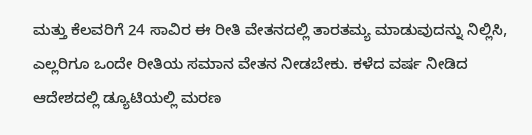ಮತ್ತು ಕೆಲವರಿಗೆ 24 ಸಾವಿರ ಈ ರೀತಿ ವೇತನದಲ್ಲಿ ತಾರತಮ್ಯ ಮಾಡುವುದನ್ನು ನಿಲ್ಲಿಸಿ, ಎಲ್ಲರಿಗೂ ಒಂದೇ ರೀತಿಯ ಸಮಾನ ವೇತನ ನೀಡಬೇಕು. ಕಳೆದ ವರ್ಷ ನೀಡಿದ ಆದೇಶದಲ್ಲಿ ಡ್ಯೂಟಿಯಲ್ಲಿ ಮರಣ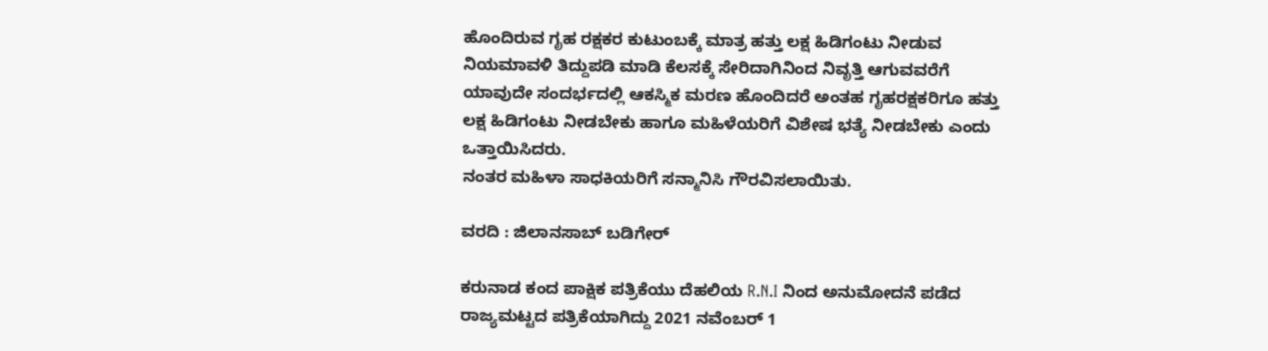ಹೊಂದಿರುವ ಗೃಹ ರಕ್ಷಕರ ಕುಟುಂಬಕ್ಕೆ ಮಾತ್ರ ಹತ್ತು ಲಕ್ಷ ಹಿಡಿಗಂಟು ನೀಡುವ ನಿಯಮಾವಳಿ ತಿದ್ದುಪಡಿ ಮಾಡಿ ಕೆಲಸಕ್ಕೆ ಸೇರಿದಾಗಿನಿಂದ ನಿವೃತ್ತಿ ಆಗುವವರೆಗೆ ಯಾವುದೇ ಸಂದರ್ಭದಲ್ಲಿ ಆಕಸ್ಮಿಕ ಮರಣ ಹೊಂದಿದರೆ ಅಂತಹ ಗೃಹರಕ್ಷಕರಿಗೂ ಹತ್ತು ಲಕ್ಷ ಹಿಡಿಗಂಟು ನೀಡಬೇಕು ಹಾಗೂ ಮಹಿಳೆಯರಿಗೆ ವಿಶೇಷ ಭತ್ಯೆ ನೀಡಬೇಕು ಎಂದು ಒತ್ತಾಯಿಸಿದರು.
ನಂತರ ಮಹಿಳಾ ಸಾಧಕಿಯರಿಗೆ ಸನ್ಮಾನಿಸಿ ಗೌರವಿಸಲಾಯಿತು.

ವರದಿ : ಜಿಲಾನಸಾಬ್ ಬಡಿಗೇರ್

ಕರುನಾಡ ಕಂದ ಪಾಕ್ಷಿಕ ಪತ್ರಿಕೆಯು ದೆಹಲಿಯ R.N.I ನಿಂದ ಅನುಮೋದನೆ ಪಡೆದ ರಾಜ್ಯಮಟ್ಟದ ಪತ್ರಿಕೆಯಾಗಿದ್ದು 2021 ನವೆಂಬರ್ 1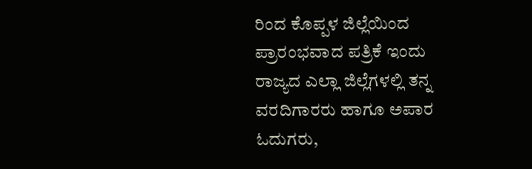ರಿಂದ ಕೊಪ್ಪಳ ಜಿಲ್ಲೆಯಿಂದ ಪ್ರಾರಂಭವಾದ ಪತ್ರಿಕೆ ಇಂದು ರಾಜ್ಯದ ಎಲ್ಲಾ ಜಿಲ್ಲೆಗಳಲ್ಲಿ ತನ್ನ ವರದಿಗಾರರು ಹಾಗೂ ಅಪಾರ ಓದುಗರು,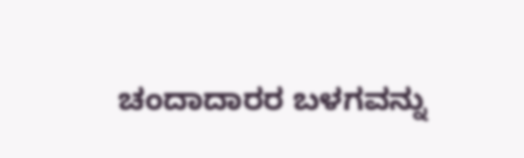ಚಂದಾದಾರರ ಬಳಗವನ್ನು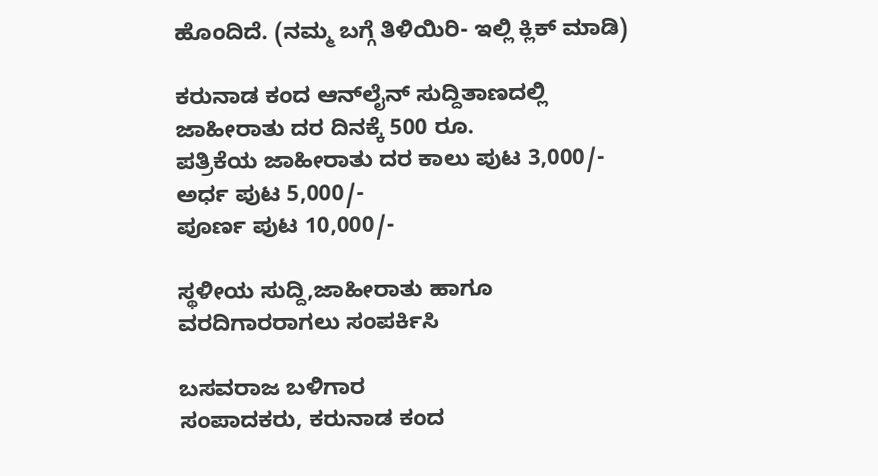ಹೊಂದಿದೆ. (ನಮ್ಮ ಬಗ್ಗೆ ತಿಳಿಯಿರಿ- ಇಲ್ಲಿ ಕ್ಲಿಕ್‌ ಮಾಡಿ)

ಕರುನಾಡ ಕಂದ ಆನ್‌ಲೈನ್‌ ಸುದ್ದಿತಾಣದಲ್ಲಿ ಜಾಹೀರಾತು ದರ ದಿನಕ್ಕೆ 500 ರೂ.
ಪತ್ರಿಕೆಯ ಜಾಹೀರಾತು ದರ ಕಾಲು ಪುಟ 3,000/-
ಅರ್ಧ ಪುಟ 5,000/-
ಪೂರ್ಣ ಪುಟ 10,000/-

ಸ್ಥಳೀಯ ಸುದ್ದಿ,ಜಾಹೀರಾತು ಹಾಗೂ ವರದಿಗಾರರಾಗಲು ಸಂಪರ್ಕಿಸಿ

ಬಸವರಾಜ ಬಳಿಗಾರ
ಸಂಪಾದಕರು, ಕರುನಾಡ ಕಂದ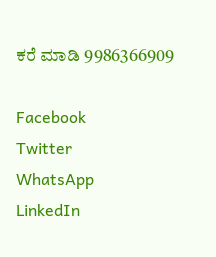ಕರೆ ಮಾಡಿ 9986366909

Facebook
Twitter
WhatsApp
LinkedIn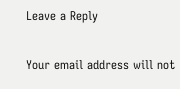Leave a Reply

Your email address will not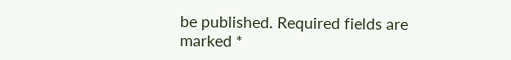be published. Required fields are marked *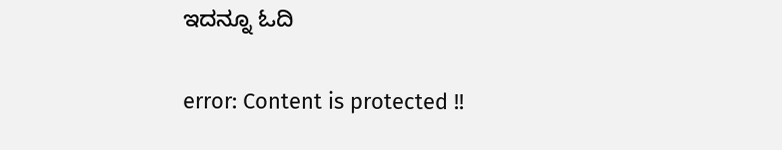ಇದನ್ನೂ ಓದಿ

error: Content is protected !!